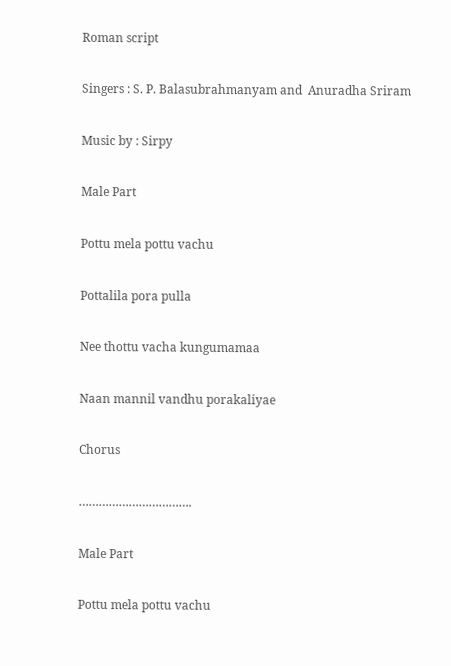Roman script

Singers : S. P. Balasubrahmanyam and  Anuradha Sriram

Music by : Sirpy

Male Part

Pottu mela pottu vachu

Pottalila pora pulla

Nee thottu vacha kungumamaa

Naan mannil vandhu porakaliyae

Chorus

…………………………….

Male Part

Pottu mela pottu vachu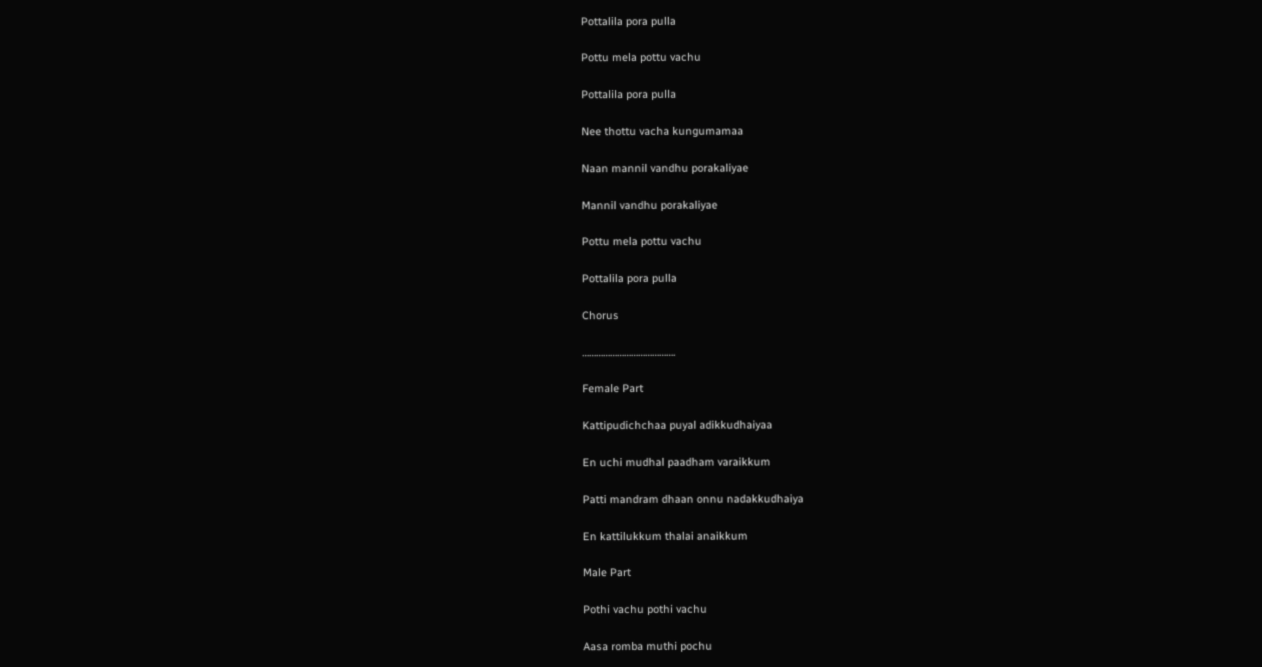Pottalila pora pulla

Pottu mela pottu vachu

Pottalila pora pulla

Nee thottu vacha kungumamaa

Naan mannil vandhu porakaliyae

Mannil vandhu porakaliyae

Pottu mela pottu vachu

Pottalila pora pulla

Chorus

………………………………….

Female Part

Kattipudichchaa puyal adikkudhaiyaa

En uchi mudhal paadham varaikkum

Patti mandram dhaan onnu nadakkudhaiya

En kattilukkum thalai anaikkum

Male Part

Pothi vachu pothi vachu

Aasa romba muthi pochu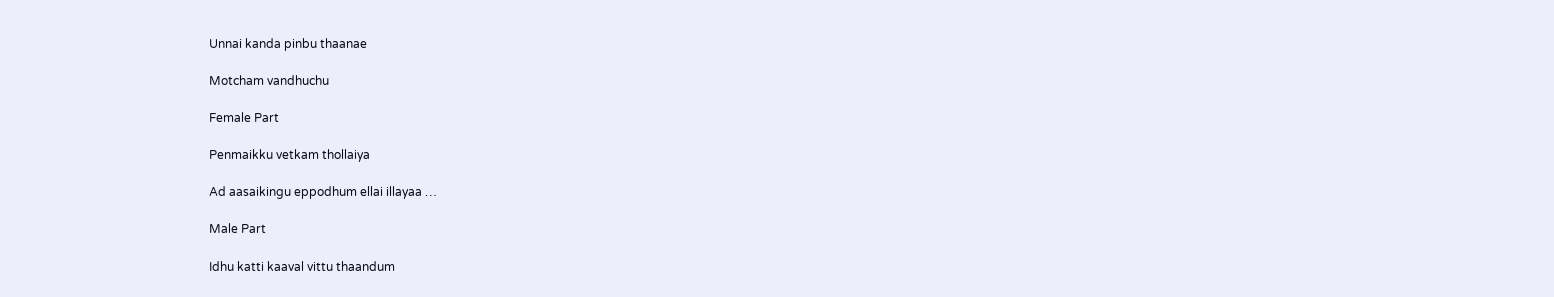Unnai kanda pinbu thaanae

Motcham vandhuchu

Female Part

Penmaikku vetkam thollaiya

Ad aasaikingu eppodhum ellai illayaa …

Male Part

Idhu katti kaaval vittu thaandum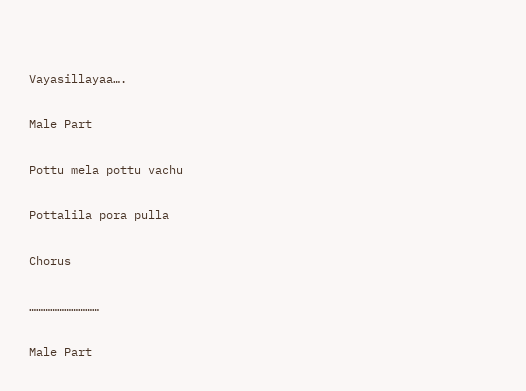Vayasillayaa….

Male Part

Pottu mela pottu vachu

Pottalila pora pulla

Chorus

…………………………

Male Part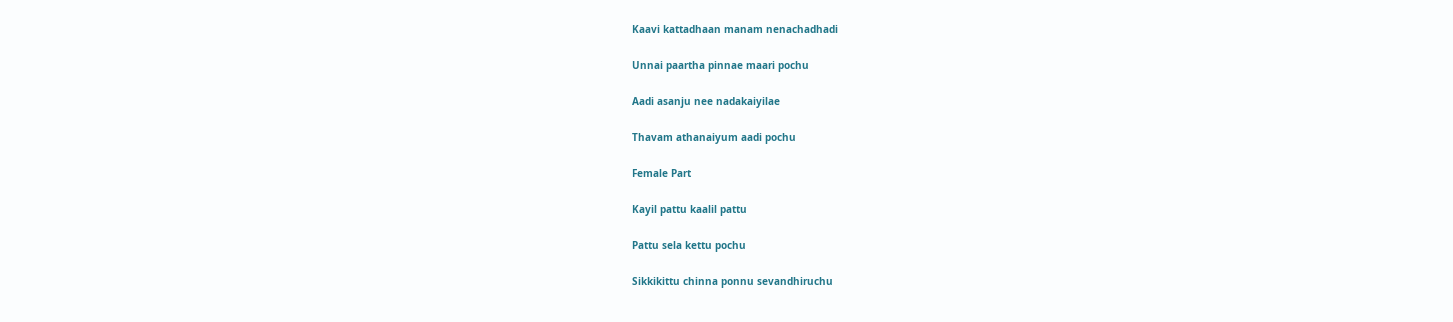Kaavi kattadhaan manam nenachadhadi

Unnai paartha pinnae maari pochu

Aadi asanju nee nadakaiyilae

Thavam athanaiyum aadi pochu

Female Part

Kayil pattu kaalil pattu

Pattu sela kettu pochu

Sikkikittu chinna ponnu sevandhiruchu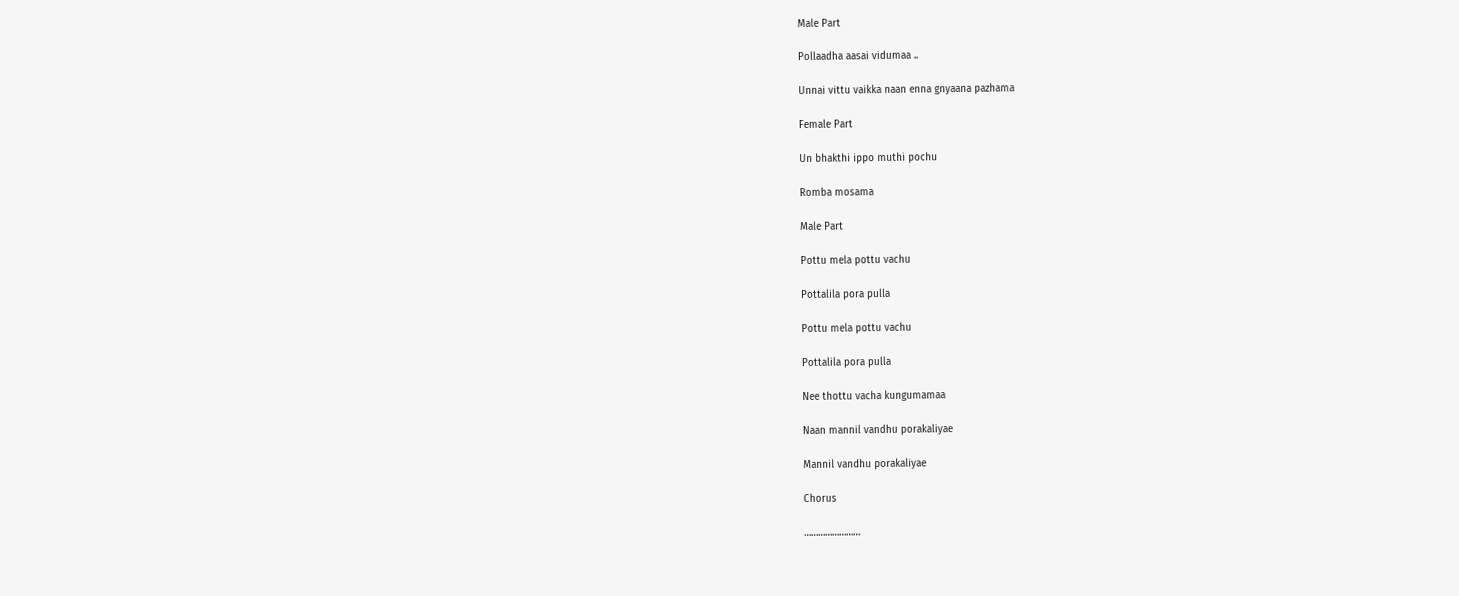Male Part

Pollaadha aasai vidumaa ..

Unnai vittu vaikka naan enna gnyaana pazhama

Female Part

Un bhakthi ippo muthi pochu

Romba mosama

Male Part

Pottu mela pottu vachu

Pottalila pora pulla

Pottu mela pottu vachu

Pottalila pora pulla

Nee thottu vacha kungumamaa

Naan mannil vandhu porakaliyae

Mannil vandhu porakaliyae

Chorus

……………………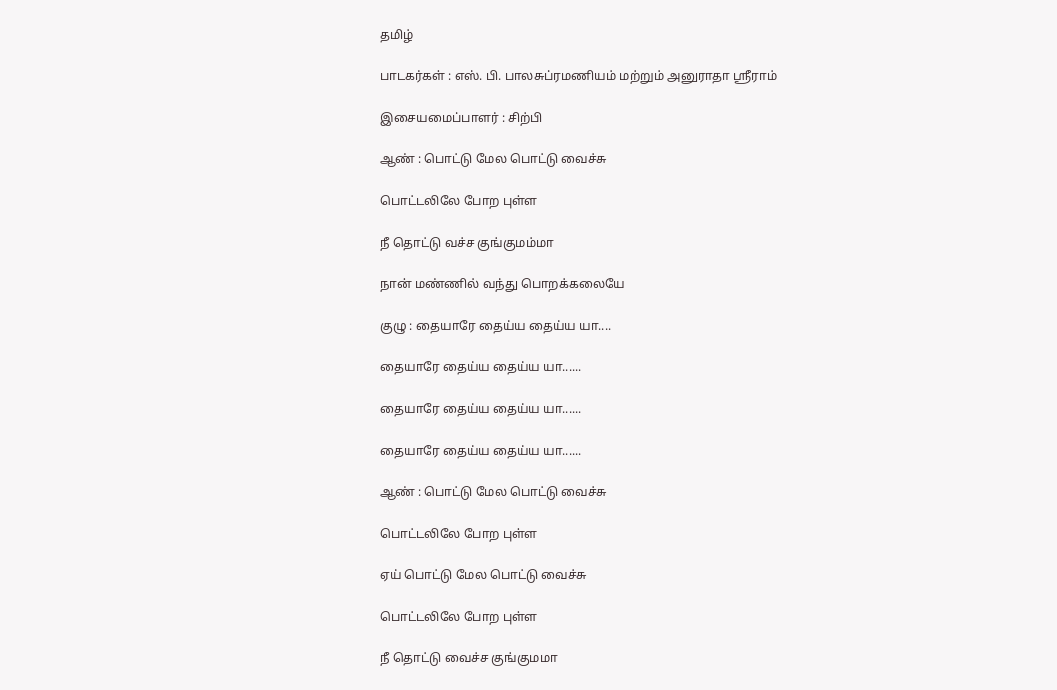தமிழ்

பாடகர்கள் : எஸ். பி. பாலசுப்ரமணியம் மற்றும் அனுராதா ஸ்ரீராம்

இசையமைப்பாளர் : சிற்பி

ஆண் : பொட்டு மேல பொட்டு வைச்சு

பொட்டலிலே போற புள்ள

நீ தொட்டு வச்ச குங்குமம்மா

நான் மண்ணில் வந்து பொறக்கலையே

குழு : தையாரே தைய்ய தைய்ய யா....

தையாரே தைய்ய தைய்ய யா......

தையாரே தைய்ய தைய்ய யா......

தையாரே தைய்ய தைய்ய யா......

ஆண் : பொட்டு மேல பொட்டு வைச்சு

பொட்டலிலே போற புள்ள

ஏய் பொட்டு மேல பொட்டு வைச்சு

பொட்டலிலே போற புள்ள

நீ தொட்டு வைச்ச குங்குமமா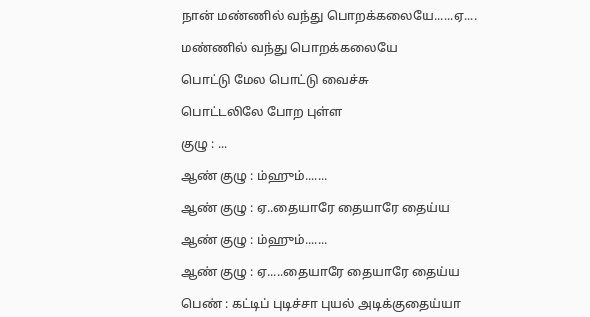நான் மண்ணில் வந்து பொறக்கலையே......ஏ....

மண்ணில் வந்து பொறக்கலையே

பொட்டு மேல பொட்டு வைச்சு

பொட்டலிலே போற புள்ள

குழு : ...

ஆண் குழு : ம்ஹும்.......

ஆண் குழு : ஏ..தையாரே தையாரே தைய்ய

ஆண் குழு : ம்ஹும்.......

ஆண் குழு : ஏ.....தையாரே தையாரே தைய்ய

பெண் : கட்டிப் புடிச்சா புயல் அடிக்குதைய்யா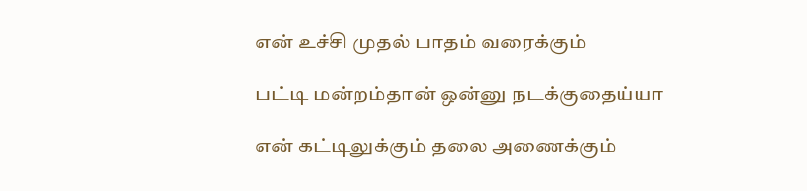என் உச்சி முதல் பாதம் வரைக்கும்

பட்டி மன்றம்தான் ஒன்னு நடக்குதைய்யா

என் கட்டிலுக்கும் தலை அணைக்கும்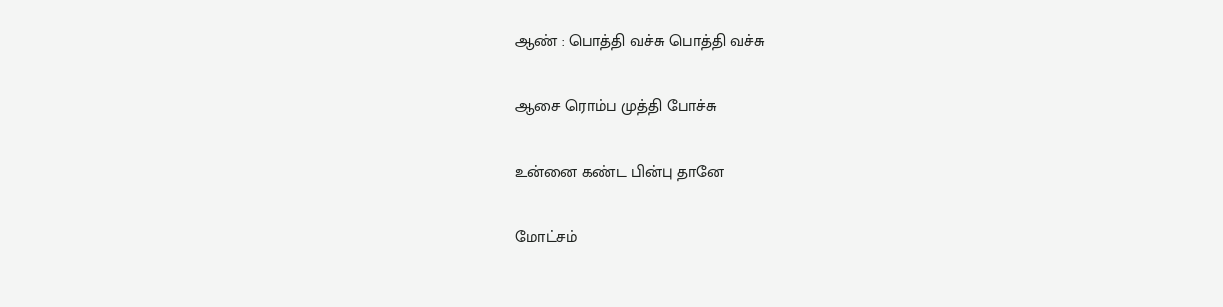ஆண் : பொத்தி வச்சு பொத்தி வச்சு

ஆசை ரொம்ப முத்தி போச்சு

உன்னை கண்ட பின்பு தானே

மோட்சம்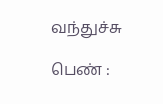வந்துச்சு

பெண் :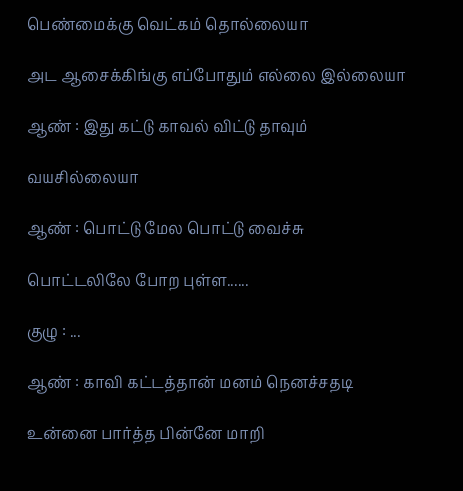பெண்மைக்கு வெட்கம் தொல்லையா

அட ஆசைக்கிங்கு எப்போதும் எல்லை இல்லையா

ஆண் : இது கட்டு காவல் விட்டு தாவும்

வயசில்லையா

ஆண் : பொட்டு மேல பொட்டு வைச்சு

பொட்டலிலே போற புள்ள......

குழு : ...

ஆண் : காவி கட்டத்தான் மனம் நெனச்சதடி

உன்னை பார்த்த பின்னே மாறி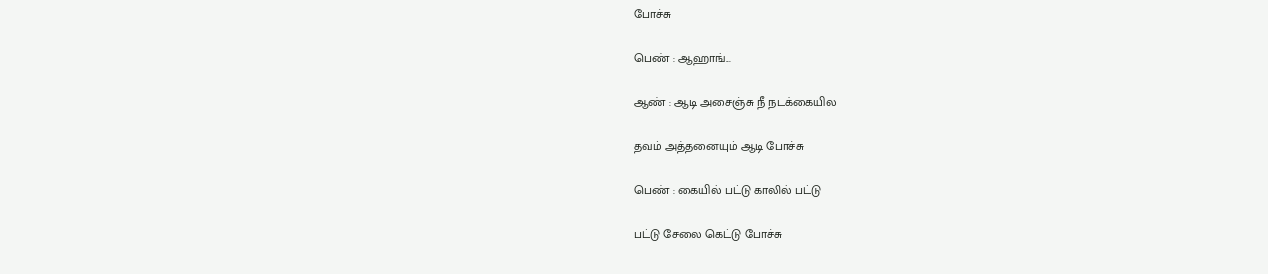போச்சு

பெண் : ஆஹாங்...

ஆண் : ஆடி அசைஞ்சு நீ நடக்கையில

தவம் அத்தனையும் ஆடி போச்சு

பெண் : கையில் பட்டு காலில் பட்டு

பட்டு சேலை கெட்டு போச்சு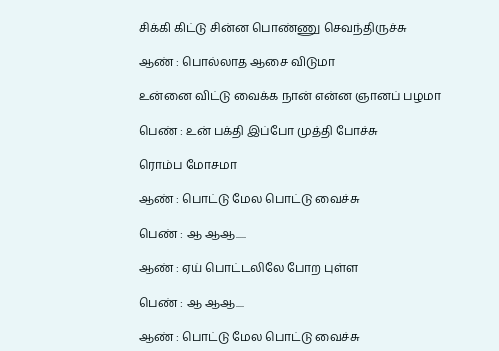சிக்கி கிட்டு சின்ன பொண்ணு செவந்திருச்சு

ஆண் : பொல்லாத ஆசை விடுமா

உன்னை விட்டு வைக்க நான் என்ன ஞானப் பழமா

பெண் : உன் பக்தி இப்போ முத்தி போச்சு

ரொம்ப மோசமா

ஆண் : பொட்டு மேல பொட்டு வைச்சு

பெண் : ஆ ஆஆ.....

ஆண் : ஏய் பொட்டலிலே போற புள்ள

பெண் : ஆ ஆஆ....

ஆண் : பொட்டு மேல பொட்டு வைச்சு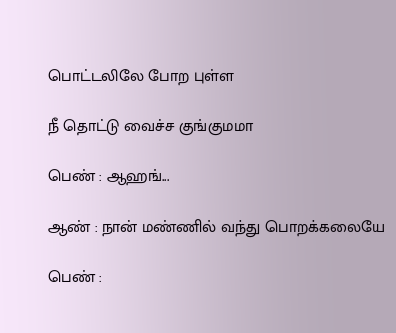பொட்டலிலே போற புள்ள

நீ தொட்டு வைச்ச குங்குமமா

பெண் : ஆஹங்...

ஆண் : நான் மண்ணில் வந்து பொறக்கலையே

பெண் :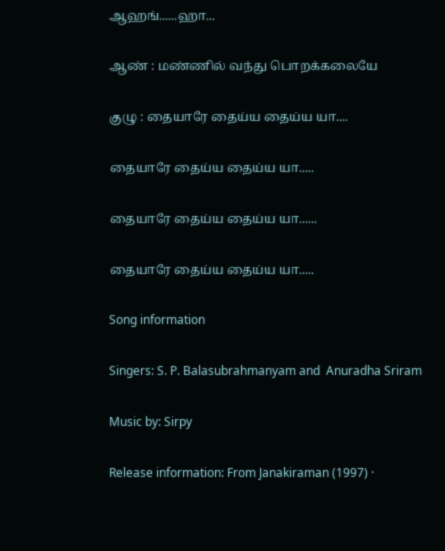ஆஹங்......ஹா...

ஆண் : மண்ணில் வந்து பொறக்கலையே

குழு : தையாரே தைய்ய தைய்ய யா....

தையாரே தைய்ய தைய்ய யா.....

தையாரே தைய்ய தைய்ய யா......

தையாரே தைய்ய தைய்ய யா.....

Song information

Singers: S. P. Balasubrahmanyam and  Anuradha Sriram

Music by: Sirpy

Release information: From Janakiraman (1997) ·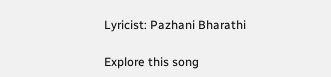Lyricist: Pazhani Bharathi

Explore this song